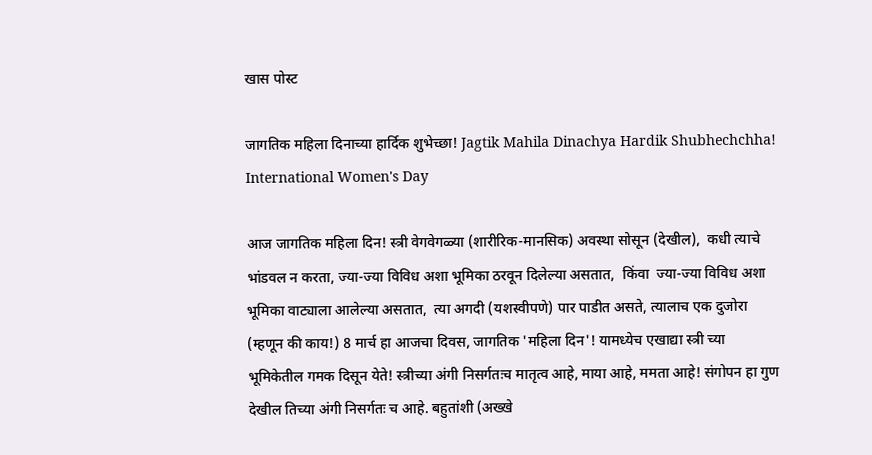खास पोस्ट

जागतिक महिला दिनाच्या हार्दिक शुभेच्छा! Jagtik Mahila Dinachya Hardik Shubhechchha! International Women's Day

आज जागतिक महिला दिन! स्त्री वेगवेगळ्या (शारीरिक-मानसिक) अवस्था सोसून (देखील),  कधी त्याचे भांडवल न करता, ज्या-ज्या विविध अशा भूमिका ठरवून दिलेल्या असतात,  किंवा  ज्या-ज्या विविध अशा भूमिका वाट्याला आलेल्या असतात,  त्या अगदी (यशस्वीपणे) पार पाडीत असते, त्यालाच एक दुजोरा (म्हणून की काय!) 8 मार्च हा आजचा दिवस, जागतिक 'महिला दिन'! यामध्येच एखाद्या स्त्री च्या भूमिकेतील गमक दिसून येते! स्त्रीच्या अंगी निसर्गतःच मातृत्व आहे, माया आहे, ममता आहे! संगोपन हा गुण देखील तिच्या अंगी निसर्गतः च आहे. बहुतांशी (अख्खे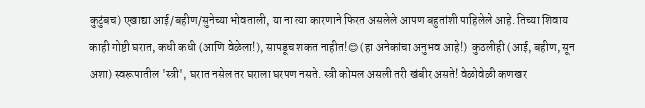कुटुंबच) एखाद्या आई/बहीण/सुनेच्या भोवताली, या ना त्या कारणाने फिरत असलेले आपण बहुतांशी पाहिलेले आहे. तिच्या शिवाय काही गोष्टी घरात, कधी कधी (आणि वेळेला!), सापडूच शकत नाहीत!😊 (हा अनेकांचा अनुभव आहे!)  कुठलीही (आई, बहीण, सून अशा) स्वरूपातील 'स्त्री', घरात नसेल तर घराला घरपण नसते. स्त्री कोमल असली तरी खंबीर असते! वेळोवेळी कणखर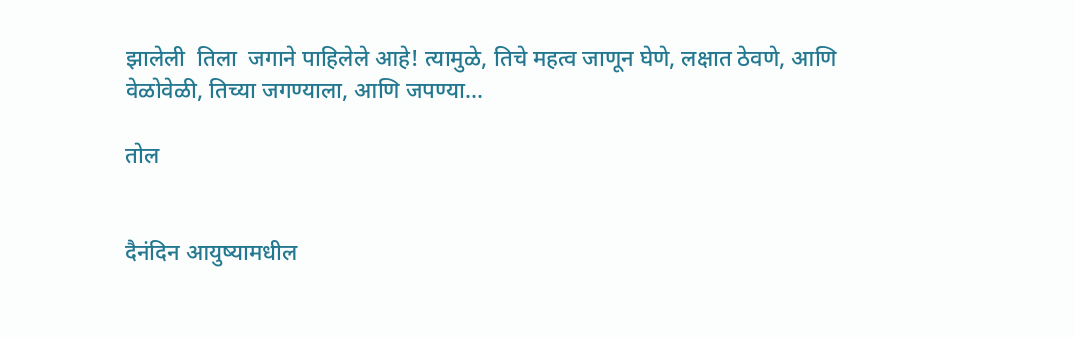झालेली  तिला  जगाने पाहिलेले आहे! त्यामुळे, तिचे महत्व जाणून घेणे, लक्षात ठेवणे, आणि वेळोवेळी, तिच्या जगण्याला, आणि जपण्या...

तोल


दैनंदिन आयुष्यामधील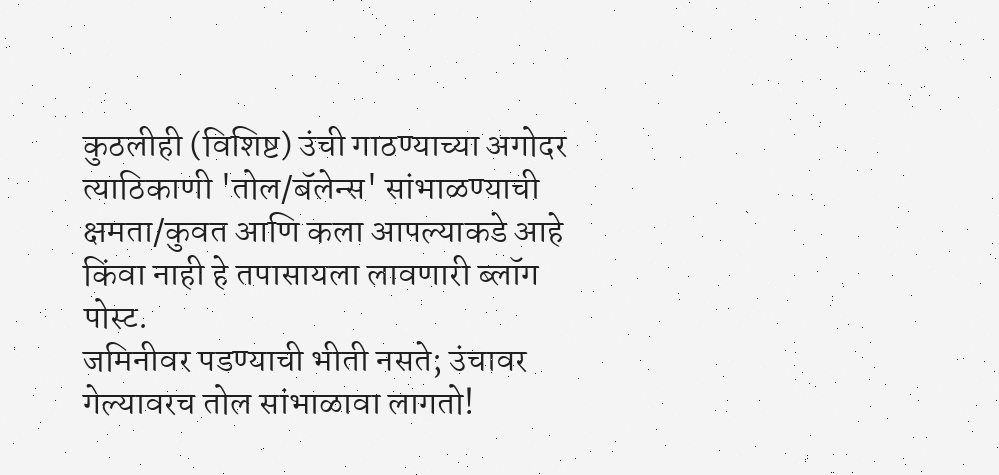कुठलीही (विशिष्ट) उंची गाठण्याच्या अगोदर त्याठिकाणी 'तोल/बॅलेन्स' सांभाळण्याची क्षमता/कुवत आणि कला आपल्याकडे आहे किंवा नाही हे तपासायला लावणारी ब्लॉग पोस्ट.
जमिनीवर पडण्याची भीती नसते; उंचावर गेल्यावरच तोल सांभाळावा लागतो!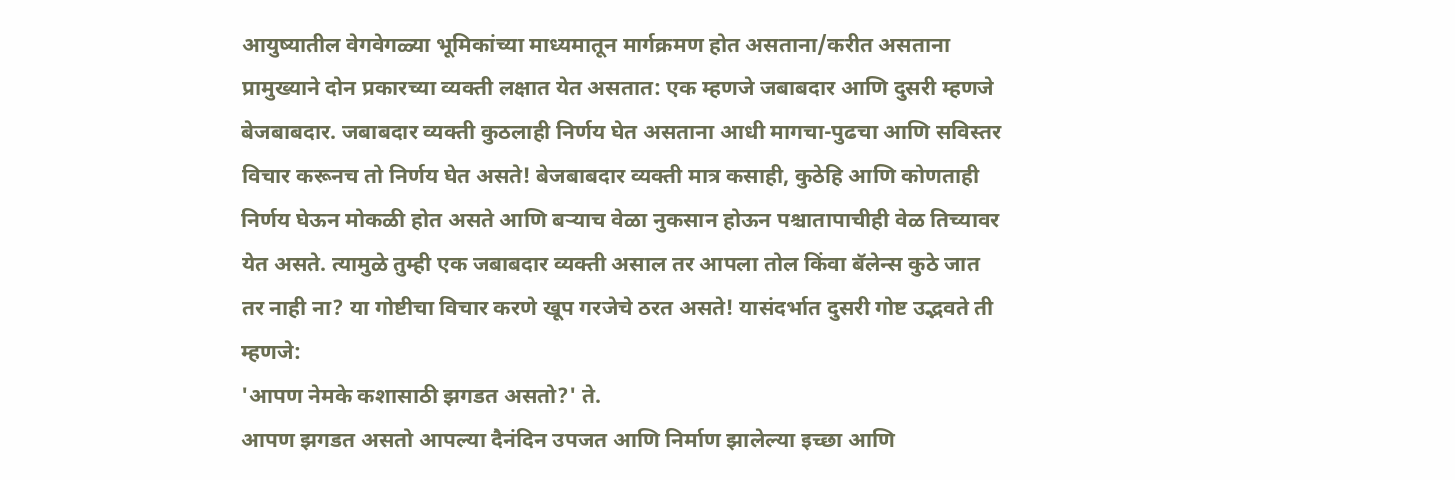आयुष्यातील वेगवेगळ्या भूमिकांच्या माध्यमातून मार्गक्रमण होत असताना/करीत असताना प्रामुख्याने दोन प्रकारच्या व्यक्ती लक्षात येत असतात: एक म्हणजे जबाबदार आणि दुसरी म्हणजे बेजबाबदार. जबाबदार व्यक्ती कुठलाही निर्णय घेत असताना आधी मागचा-पुढचा आणि सविस्तर विचार करूनच तो निर्णय घेत असते! बेजबाबदार व्यक्ती मात्र कसाही, कुठेहि आणि कोणताही निर्णय घेऊन मोकळी होत असते आणि बऱ्याच वेळा नुकसान होऊन पश्चातापाचीही वेळ तिच्यावर येत असते. त्यामुळे तुम्ही एक जबाबदार व्यक्ती असाल तर आपला तोल किंवा बॅलेन्स कुठे जात तर नाही ना? या गोष्टीचा विचार करणे खूप गरजेचे ठरत असते! यासंदर्भात दुसरी गोष्ट उद्भवते ती म्हणजे:
'आपण नेमके कशासाठी झगडत असतो?' ते.
आपण झगडत असतो आपल्या दैनंदिन उपजत आणि निर्माण झालेल्या इच्छा आणि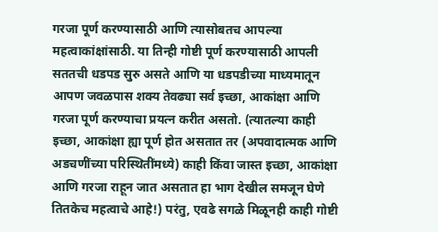गरजा पूर्ण करण्यासाठी आणि त्यासोबतच आपल्या महत्वाकांक्षांसाठी. या तिन्ही गोष्टी पूर्ण करण्यासाठी आपली सततची धडपड सुरु असते आणि या धडपडीच्या माध्यमातून आपण जवळपास शक्य तेवढ्या सर्व इच्छा, आकांक्षा आणि गरजा पूर्ण करण्याचा प्रयत्न करीत असतो. (त्यातल्या काही इच्छा, आकांक्षा ह्या पूर्ण होत असतात तर (अपवादात्मक आणि अडचणींच्या परिस्थितींमध्ये) काही किंवा जास्त इच्छा, आकांक्षा आणि गरजा राहून जात असतात हा भाग देखील समजून घेणे तितकेच महत्वाचे आहे!) परंतु, एवढे सगळे मिळूनही काही गोष्टी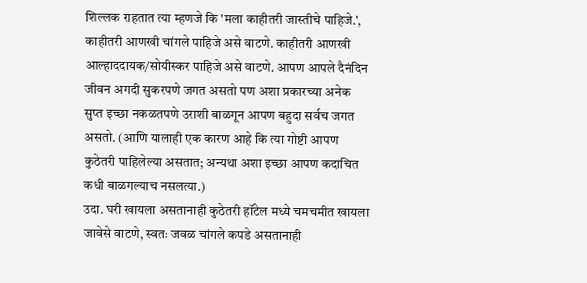शिल्लक राहतात त्या म्हणजे कि 'मला काहीतरी जास्तीचे पाहिजे.', काहीतरी आणखी चांगले पाहिजे असे वाटणे. काहीतरी आणखी आल्हाददायक/सोयीस्कर पाहिजे असे वाटणे. आपण आपले दैनंदिन जीवन अगदी सुकरपणे जगत असतो पण अशा प्रकारच्या अनेक सुप्त इच्छा नकळतपणे उराशी बाळगून आपण बहुदा सर्वच जगत असतो. (आणि यालाही एक कारण आहे कि त्या गोष्टी आपण कुठेतरी पाहिलेल्या असतात; अन्यथा अशा इच्छा आपण कदाचित कधी बाळगल्याच नसलत्या.)
उदा. घरी खायला असतानाही कुठेतरी हॉटेल मध्ये चमचमीत खायला जावेसे वाटणे, स्वतः जवळ चांगले कपडे असतानाही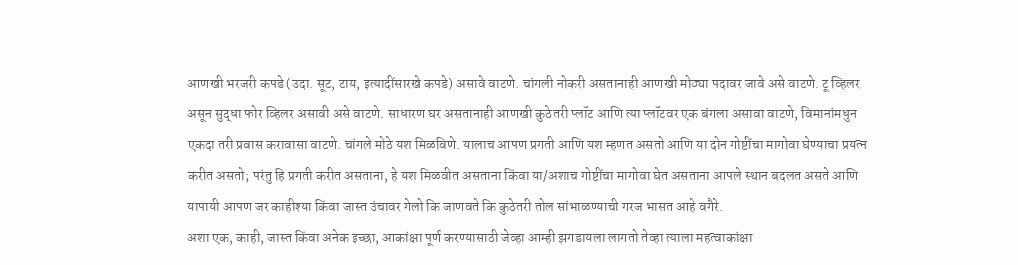आणखी भरजरी कपडे (उदा. सूट, टाय, इत्यादींसारखे कपडे) असावे वाटणे. चांगली नोकरी असतानाही आणखी मोठ्या पदावर जावे असे वाटणे. टू व्हिलर असून सुद्धा फोर व्हिलर असावी असे वाटणे. साधारण घर असतानाही आणखी कुठेतरी प्लॉट आणि त्या प्लॉटवर एक बंगला असावा वाटणे, विमानांमधुन एकदा तरी प्रवास करावासा वाटणे. चांगले मोठे यश मिळविणे. यालाच आपण प्रगती आणि यश म्हणत असतो आणि या दोन गोष्टींचा मागोवा घेण्याचा प्रयत्न करीत असतो; परंतु हि प्रगती करीत असताना, हे यश मिळवीत असताना किंवा या/अशाच गोष्टींचा मागोवा घेत असताना आपले स्थान बदलत असते आणि यापायी आपण जर काहीश्या किंवा जास्त उंचावर गेलो कि जाणवते कि कुठेतरी तोल सांभाळण्याची गरज भासत आहे वगैरे.
अशा एक, काही, जास्त किंवा अनेक इच्छा, आकांक्षा पूर्ण करण्यासाठी जेव्हा आम्ही झगडायला लागतो तेव्हा त्याला महत्वाकांक्षा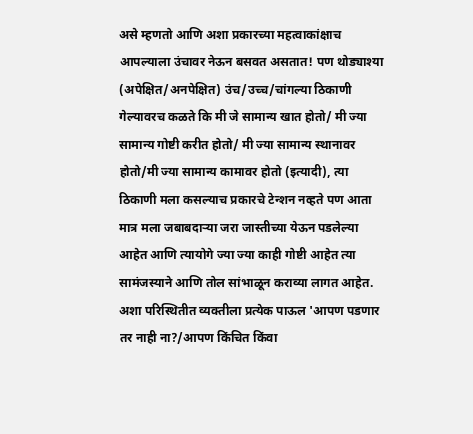असे म्हणतो आणि अशा प्रकारच्या महत्वाकांक्षाच आपल्याला उंचावर नेऊन बसवत असतात! पण थोड्याश्या (अपेक्षित/अनपेक्षित) उंच/उच्च/चांगल्या ठिकाणी गेल्यावरच कळते कि मी जे सामान्य खात होतो/ मी ज्या सामान्य गोष्टी करीत होतो/ मी ज्या सामान्य स्थानावर होतो/मी ज्या सामान्य कामावर होतो (इत्यादी), त्या ठिकाणी मला कसल्याच प्रकारचे टेन्शन नव्हते पण आता मात्र मला जबाबदाऱ्या जरा जास्तीच्या येऊन पडलेल्या आहेत आणि त्यायोगे ज्या ज्या काही गोष्टी आहेत त्या सामंजस्याने आणि तोल सांभाळून कराव्या लागत आहेत. अशा परिस्थितीत व्यक्तीला प्रत्येक पाऊल 'आपण पडणार तर नाही ना?/आपण किंचित किंवा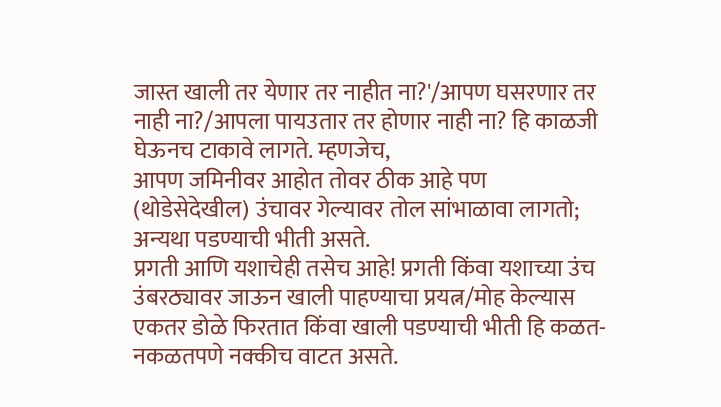जास्त खाली तर येणार तर नाहीत ना?'/आपण घसरणार तर नाही ना?/आपला पायउतार तर होणार नाही ना? हि काळजी घेऊनच टाकावे लागते. म्हणजेच,
आपण जमिनीवर आहोत तोवर ठीक आहे पण (थोडेसेदेखील) उंचावर गेल्यावर तोल सांभाळावा लागतो; अन्यथा पडण्याची भीती असते.
प्रगती आणि यशाचेही तसेच आहे! प्रगती किंवा यशाच्या उंच उंबरठ्यावर जाऊन खाली पाहण्याचा प्रयत्न/मोह केल्यास एकतर डोळे फिरतात किंवा खाली पडण्याची भीती हि कळत-नकळतपणे नक्कीच वाटत असते.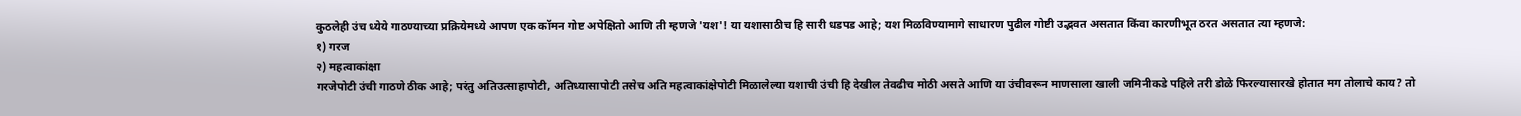कुठलेही उंच ध्येये गाठण्याच्या प्रक्रियेमध्ये आपण एक कॉमन गोष्ट अपेक्षितो आणि ती म्हणजे 'यश'! या यशासाठीच हि सारी धडपड आहे; यश मिळविण्यामागे साधारण पुढील गोष्टी उद्भवत असतात किंवा कारणीभूत ठरत असतात त्या म्हणजे:
१) गरज
२) महत्वाकांक्षा
गरजेपोटी उंची गाठणे ठीक आहे; परंतु अतिउत्साहापोटी, अतिध्यासापोटी तसेच अति महत्वाकांक्षेपोटी मिळालेल्या यशाची उंची हि देखील तेवढीच मोठी असते आणि या उंचीवरून माणसाला खाली जमिनीकडे पहिले तरी डोळे फिरल्यासारखे होतात मग तोलाचे काय? तो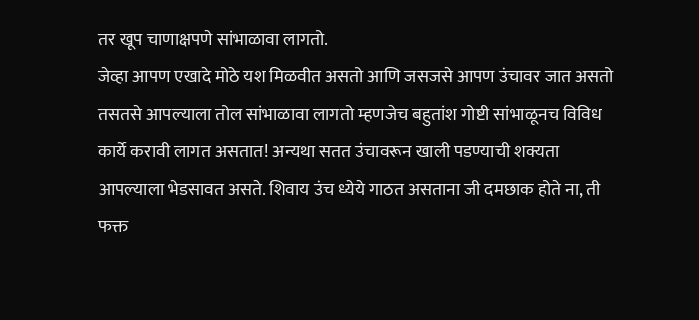तर खूप चाणाक्षपणे सांभाळावा लागतो.
जेव्हा आपण एखादे मोठे यश मिळवीत असतो आणि जसजसे आपण उंचावर जात असतो तसतसे आपल्याला तोल सांभाळावा लागतो म्हणजेच बहुतांश गोष्टी सांभाळूनच विविध कार्ये करावी लागत असतात! अन्यथा सतत उंचावरून खाली पडण्याची शक्यता आपल्याला भेडसावत असते. शिवाय उंच ध्येये गाठत असताना जी दमछाक होते ना, ती फक्त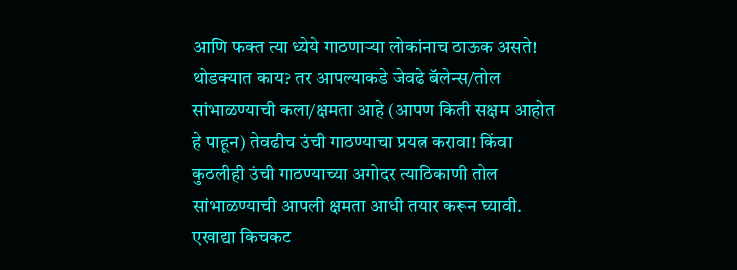आणि फक्त त्या ध्येये गाठणाऱ्या लोकांनाच ठाऊक असते!
थोडक्यात काय? तर आपल्याकडे जेवढे बॅलेन्स/तोल सांभाळण्याची कला/क्षमता आहे (आपण किती सक्षम आहोत हे पाहून) तेवढीच उंची गाठण्याचा प्रयत्न करावा! किंवा कुठलीही उंची गाठण्याच्या अगोदर त्याठिकाणी तोल सांभाळण्याची आपली क्षमता आधी तयार करून घ्यावी.
एखाद्या किचकट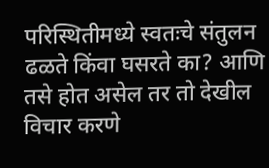परिस्थितीमध्ये स्वतःचे संतुलन ढळते किंवा घसरते का? आणि तसे होत असेल तर तो देखील विचार करणे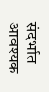संदर्भात आवश्यक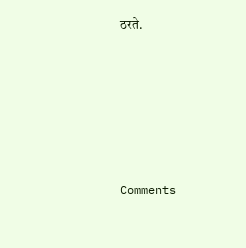ठरते.






Comments